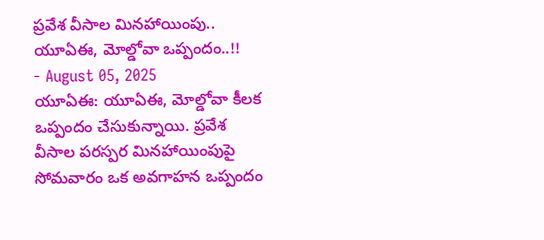ప్రవేశ వీసాల మినహాయింపు.. యూఏఈ, మోల్డోవా ఒప్పందం..!!
- August 05, 2025
యూఏఈ: యూఏఈ, మోల్డోవా కీలక ఒప్పందం చేసుకున్నాయి. ప్రవేశ వీసాల పరస్పర మినహాయింపుపై సోమవారం ఒక అవగాహన ఒప్పందం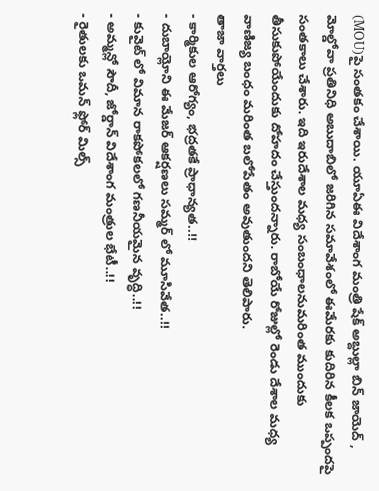(MOU)పై సంతకం చేశాయి. యూఏఈ విదేశాంగ మంత్రి షేక్ అబ్దుల్లా బిన్ జాయెద్ , మోల్డోవా ప్రతినిధి అబుదాబిలో జరిగిన సమావేశంలో ఈమేరకు కుదిరిన కీలక ఒప్పందపై సంతకాలు చేశారు. ఇది ఇరుదేశాల మధ్య సంబంధాలనుమరింత ముందుకు తీసుకుపోయేందుకు దోహదం చేస్తుందన్నారు. రాబోయే రోజుల్లో రెండు దేశాల మధ్య వాణిజ్య బంధం మరింత బలోపేతం అవుతుందని తెలిపారు.
తాజా వార్తలు
- కార్మికుల ఆరోగ్యం, భద్రతకే ప్రాధాన్యత..!!
- దుబాయ్లోని ఈ మేజర్ ఆకర్షణలు సమ్మర్ లో మూసివేత..!!
- కువైట్ లో విమాన రాకపోకలలో గణనీయమైన వృద్ధి..!!
- అమ్మన్లో సౌదీ, జోర్డాన్ విదేశాంగ మంత్రుల భేటీ..!!
- రైతులకు ఒమన్ ఫ్లోర్ మిల్స్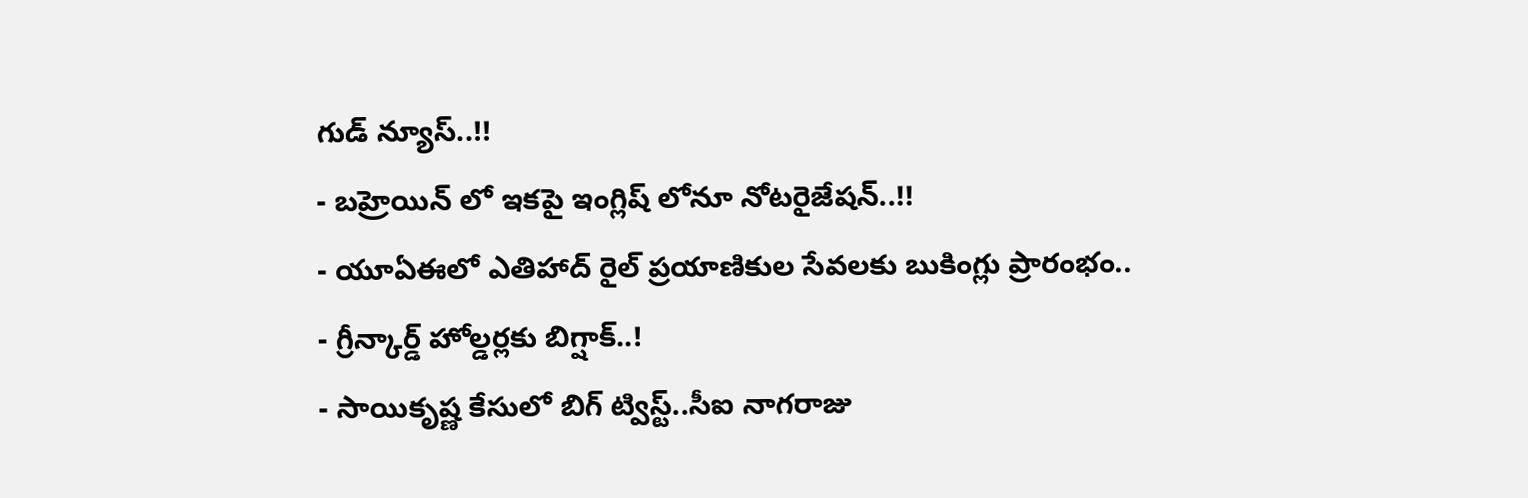గుడ్ న్యూస్..!!
- బహ్రెయిన్ లో ఇకపై ఇంగ్లిష్ లోనూ నోటరైజేషన్..!!
- యూఏఈలో ఎతిహాద్ రైల్ ప్రయాణికుల సేవలకు బుకింగ్లు ప్రారంభం..
- గ్రీన్కార్డ్ హోల్డర్లకు బిగ్షాక్..!
- సాయికృష్ణ కేసులో బిగ్ ట్విస్ట్..సీఐ నాగరాజు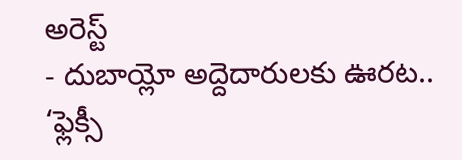అరెస్ట్
- దుబాయ్లో అద్దెదారులకు ఊరట.. ‘ఫ్లెక్సీ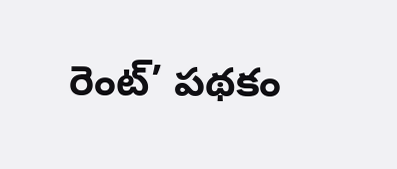రెంట్’ పథకం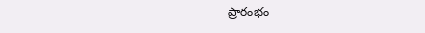ప్రారంభం